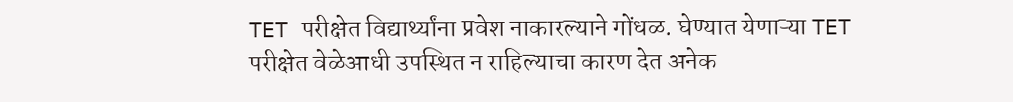TET परीक्षेत विद्यार्थ्यांना प्रवेश नाकारल्याने गोंधळ. घेण्यात येणाऱ्या TET परीक्षेत वेळेआधी उपस्थित न राहिल्याचा कारण देत अनेक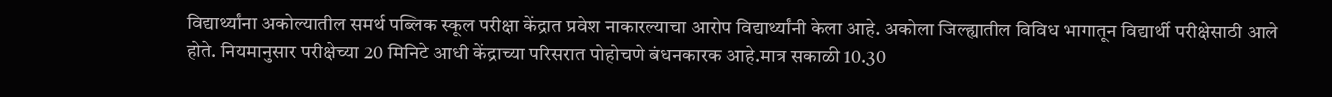विद्यार्थ्यांना अकोल्यातील समर्थ पब्लिक स्कूल परीक्षा केंद्रात प्रवेश नाकारल्याचा आरोप विद्यार्थ्यांनी केला आहे. अकोला जिल्ह्यातील विविध भागातून विद्यार्थी परीक्षेसाठी आले होते. नियमानुसार परीक्षेच्या 20 मिनिटे आधी केंद्राच्या परिसरात पोहोचणे बंधनकारक आहे.मात्र सकाळी 10.30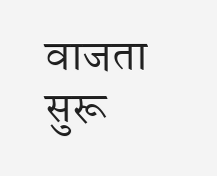वाजता सुरू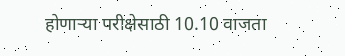होणाऱ्या परीक्षेसाठी 10.10 वाजता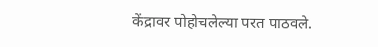केंद्रावर पोहोचलेल्या परत पाठवले.